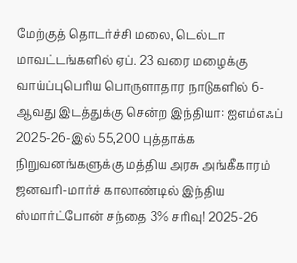மேற்குத் தொடர்ச்சி மலை, டெல்டா மாவட்டங்களில் ஏப். 23 வரை மழைக்கு வாய்ப்புபெரிய பொருளாதார நாடுகளில் 6-ஆவது இடத்துக்கு சென்ற இந்தியா: ஐஎம்எஃப் 2025-26-இல் 55,200 புத்தாக்க நிறுவனங்களுக்கு மத்திய அரசு அங்கீகாரம் ஜனவரி-மார்ச் காலாண்டில் இந்திய ஸ்மார்ட்போன் சந்தை 3% சரிவு! 2025-26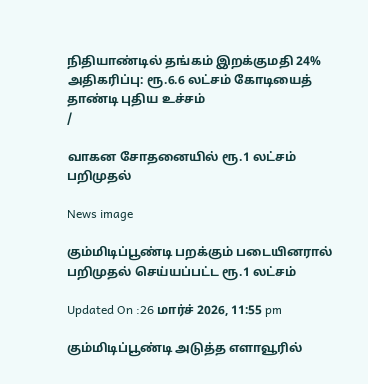நிதியாண்டில் தங்கம் இறக்குமதி 24% அதிகரிப்பு: ரூ.6.6 லட்சம் கோடியைத் தாண்டி புதிய உச்சம்
/

வாகன சோதனையில் ரூ.1 லட்சம் பறிமுதல்

News image

கும்மிடிப்பூண்டி பறக்கும் படையினரால் பறிமுதல் செய்யப்பட்ட ரூ.1 லட்சம்

Updated On :26 மார்ச் 2026, 11:55 pm

கும்மிடிப்பூண்டி அடுத்த எளாவூரில்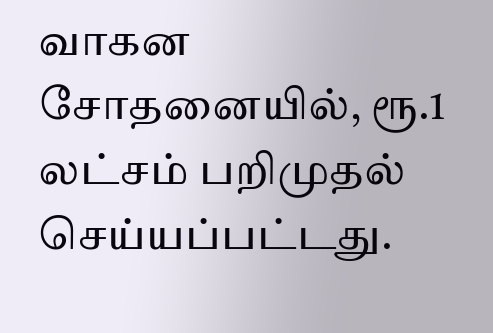வாகன சோதனையில், ரூ.1 லட்சம் பறிமுதல் செய்யப்பட்டது.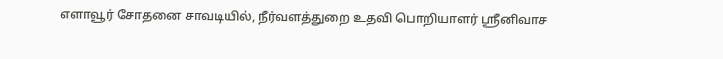எளாவூர் சோதனை சாவடியில், நீர்வளத்துறை உதவி பொறியாளர் ஸ்ரீனிவாச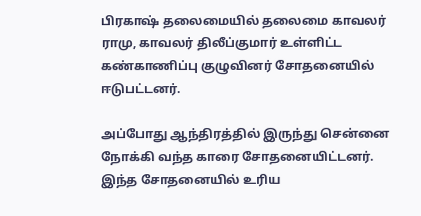பிரகாஷ் தலைமையில் தலைமை காவலர் ராமு, காவலர் திலீப்குமார் உள்ளிட்ட கண்காணிப்பு குழுவினர் சோதனையில் ஈடுபட்டனர்.

அப்போது ஆந்திரத்தில் இருந்து சென்னை நோக்கி வந்த காரை சோதனையிட்டனர். இந்த சோதனையில் உரிய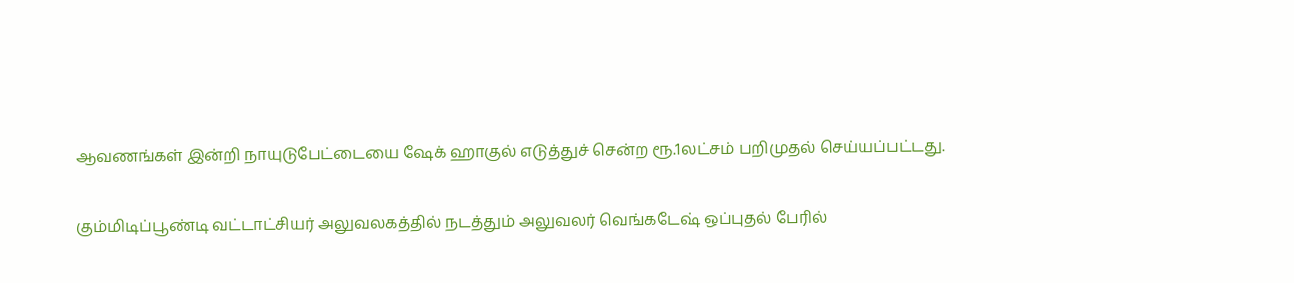ஆவணங்கள் இன்றி நாயுடுபேட்டையை ஷேக் ஹாகுல் எடுத்துச் சென்ற ரூ.1லட்சம் பறிமுதல் செய்யப்பட்டது.

கும்மிடிப்பூண்டி வட்டாட்சியர் அலுவலகத்தில் நடத்தும் அலுவலர் வெங்கடேஷ் ஒப்புதல் பேரில்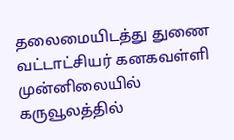தலைமையிடத்து துணை வட்டாட்சியர் கனகவள்ளி முன்னிலையில் கருவூலத்தில்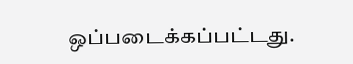ஒப்படைக்கப்பட்டது.